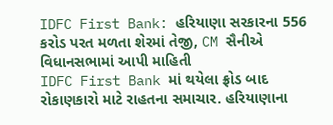IDFC First Bank: હરિયાણા સરકારના 556 કરોડ પરત મળતા શેરમાં તેજી, CM સૈનીએ વિધાનસભામાં આપી માહિતી
IDFC First Bank માં થયેલા ફ્રોડ બાદ રોકાણકારો માટે રાહતના સમાચાર. હરિયાણાના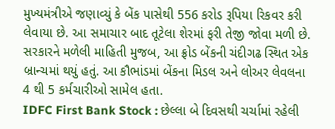મુખ્યમંત્રીએ જણાવ્યું કે બેંક પાસેથી 556 કરોડ રૂપિયા રિકવર કરી લેવાયા છે. આ સમાચાર બાદ તૂટેલા શેરમાં ફરી તેજી જોવા મળી છે.
સરકારને મળેલી માહિતી મુજબ, આ ફ્રોડ બેંકની ચંદીગઢ સ્થિત એક બ્રાન્ચમાં થયું હતું. આ કૌભાંડમાં બેંકના મિડલ અને લોઅર લેવલના 4 થી 5 કર્મચારીઓ સામેલ હતા.
IDFC First Bank Stock : છેલ્લા બે દિવસથી ચર્ચામાં રહેલી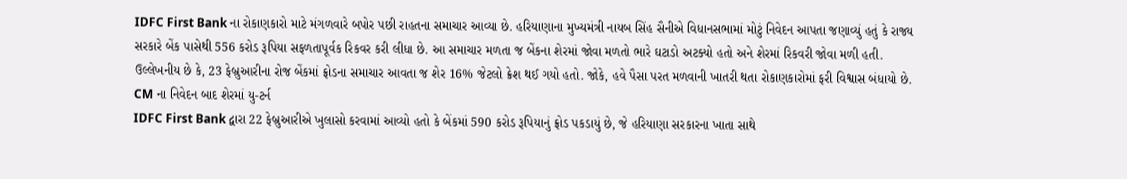IDFC First Bank ના રોકાણકારો માટે મંગળવારે બપોર પછી રાહતના સમાચાર આવ્યા છે. હરિયાણાના મુખ્યમંત્રી નાયબ સિંહ સૈનીએ વિધાનસભામાં મોટું નિવેદન આપતા જણાવ્યું હતું કે રાજ્ય સરકારે બેંક પાસેથી 556 કરોડ રૂપિયા સફળતાપૂર્વક રિકવર કરી લીધા છે. આ સમાચાર મળતા જ બેંકના શેરમાં જોવા મળતો ભારે ઘટાડો અટક્યો હતો અને શેરમાં રિકવરી જોવા મળી હતી.
ઉલ્લેખનીય છે કે, 23 ફેબ્રુઆરીના રોજ બેંકમાં ફ્રોડના સમાચાર આવતા જ શેર 16% જેટલો ક્રેશ થઈ ગયો હતો. જોકે, હવે પૈસા પરત મળવાની ખાતરી થતા રોકાણકારોમાં ફરી વિશ્વાસ બંધાયો છે.
CM ના નિવેદન બાદ શેરમાં યુ-ટર્ન
IDFC First Bank દ્વારા 22 ફેબ્રુઆરીએ ખુલાસો કરવામાં આવ્યો હતો કે બેંકમાં 590 કરોડ રૂપિયાનું ફ્રોડ પકડાયું છે, જે હરિયાણા સરકારના ખાતા સાથે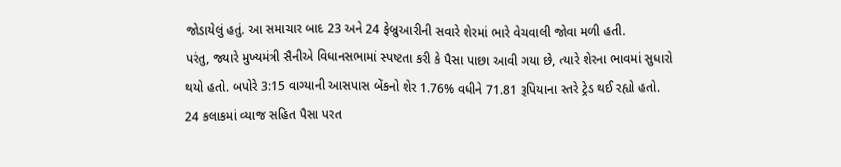જોડાયેલું હતું. આ સમાચાર બાદ 23 અને 24 ફેબ્રુઆરીની સવારે શેરમાં ભારે વેચવાલી જોવા મળી હતી.
પરંતુ, જ્યારે મુખ્યમંત્રી સૈનીએ વિધાનસભામાં સ્પષ્ટતા કરી કે પૈસા પાછા આવી ગયા છે, ત્યારે શેરના ભાવમાં સુધારો થયો હતો. બપોરે 3:15 વાગ્યાની આસપાસ બેંકનો શેર 1.76% વધીને 71.81 રૂપિયાના સ્તરે ટ્રેડ થઈ રહ્યો હતો.
24 કલાકમાં વ્યાજ સહિત પૈસા પરત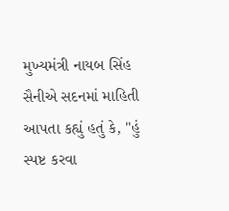મુખ્યમંત્રી નાયબ સિંહ સૈનીએ સદનમાં માહિતી આપતા કહ્યું હતું કે, "હું સ્પષ્ટ કરવા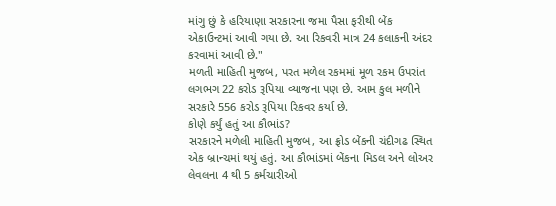માંગુ છું કે હરિયાણા સરકારના જમા પૈસા ફરીથી બેંક એકાઉન્ટમાં આવી ગયા છે. આ રિકવરી માત્ર 24 કલાકની અંદર કરવામાં આવી છે."
મળતી માહિતી મુજબ, પરત મળેલ રકમમાં મૂળ રકમ ઉપરાંત લગભગ 22 કરોડ રૂપિયા વ્યાજના પણ છે. આમ કુલ મળીને સરકારે 556 કરોડ રૂપિયા રિકવર કર્યા છે.
કોણે કર્યું હતું આ કૌભાંડ?
સરકારને મળેલી માહિતી મુજબ, આ ફ્રોડ બેંકની ચંદીગઢ સ્થિત એક બ્રાન્ચમાં થયું હતું. આ કૌભાંડમાં બેંકના મિડલ અને લોઅર લેવલના 4 થી 5 કર્મચારીઓ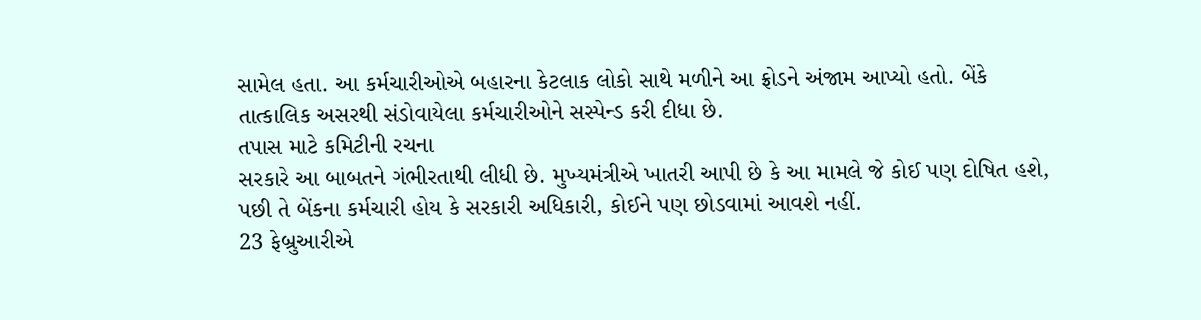સામેલ હતા. આ કર્મચારીઓએ બહારના કેટલાક લોકો સાથે મળીને આ ફ્રોડને અંજામ આપ્યો હતો. બેંકે તાત્કાલિક અસરથી સંડોવાયેલા કર્મચારીઓને સસ્પેન્ડ કરી દીધા છે.
તપાસ માટે કમિટીની રચના
સરકારે આ બાબતને ગંભીરતાથી લીધી છે. મુખ્યમંત્રીએ ખાતરી આપી છે કે આ મામલે જે કોઈ પણ દોષિત હશે, પછી તે બેંકના કર્મચારી હોય કે સરકારી અધિકારી, કોઈને પણ છોડવામાં આવશે નહીં.
23 ફેબ્રુઆરીએ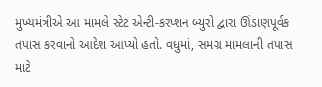મુખ્યમંત્રીએ આ મામલે સ્ટેટ એન્ટી-કરપ્શન બ્યુરો દ્વારા ઊંડાણપૂર્વક તપાસ કરવાનો આદેશ આપ્યો હતો. વધુમાં, સમગ્ર મામલાની તપાસ માટે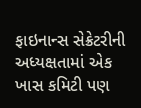ફાઇનાન્સ સેક્રેટરીની અધ્યક્ષતામાં એક ખાસ કમિટી પણ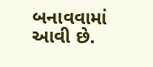બનાવવામાં આવી છે.